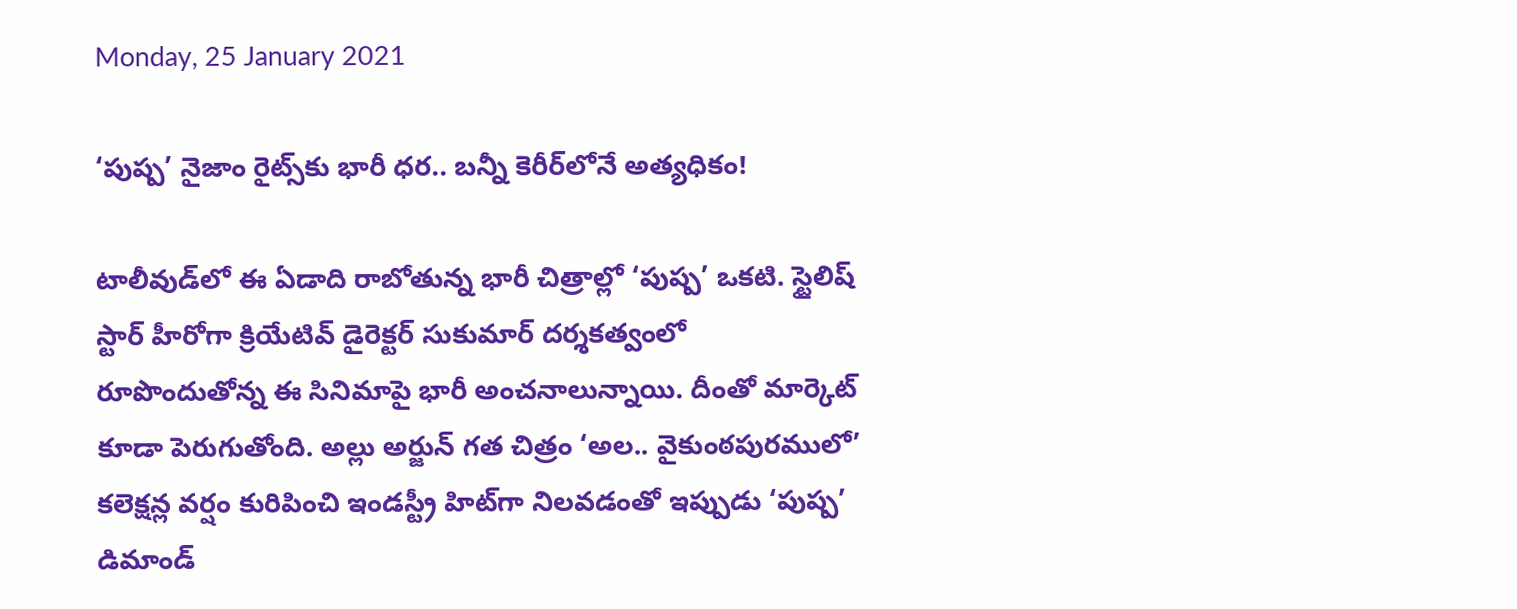Monday, 25 January 2021

‘పుష్ప’ నైజాం రైట్స్‌కు భారీ ధర.. బన్నీ కెరీర్‌లోనే అత్యధికం!

టాలీవుడ్‌లో ఈ ఏడాది రాబోతున్న భారీ చిత్రాల్లో ‘పుష్ప’ ఒకటి. స్టైలిష్ స్టార్ హీరోగా క్రియేటివ్ డైరెక్టర్ సుకుమార్ దర్శకత్వంలో రూపొందుతోన్న ఈ సినిమాపై భారీ అంచనాలున్నాయి. దీంతో మార్కెట్ కూడా పెరుగుతోంది. అల్లు అర్జున్ గత చిత్రం ‘అల.. వైకుంఠపురములో’ కలెక్షన్ల వర్షం కురిపించి ఇండస్ట్రీ హిట్‌గా నిలవడంతో ఇప్పుడు ‘పుష్ప’ డిమాండ్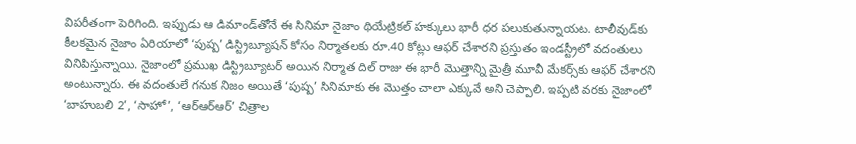విపరీతంగా పెరిగింది. ఇప్పుడు ఆ డిమాండ్‌తోనే ఈ సినిమా నైజాం థియేట్రికల్ హక్కులు భారీ ధర పలుకుతున్నాయట. టాలీవుడ్‌కు కీలకమైన నైజాం ఏరియాలో ‘పుష్ప’ డిస్ట్రిబ్యూషన్‌ కోసం నిర్మాతలకు రూ.40 కోట్లు ఆఫర్ చేశారని ప్రస్తుతం ఇండస్ట్రీలో వదంతులు వినిపిస్తున్నాయి. నైజాంలో ప్రముఖ డిస్ట్రిబ్యూటర్ అయిన నిర్మాత దిల్ రాజు ఈ భారీ మొత్తాన్ని మైత్రీ మూవీ మేకర్స్‌కు ఆఫర్ చేశారని అంటున్నారు. ఈ వదంతులే గనుక నిజం అయితే ‘పుష్ప’ సినిమాకు ఈ మొత్తం చాలా ఎక్కువే అని చెప్పాలి. ఇప్పటి వరకు నైజాంలో ‘బాహుబలి 2’, ‘సాహో’, ‘ఆర్ఆర్ఆర్’ చిత్రాల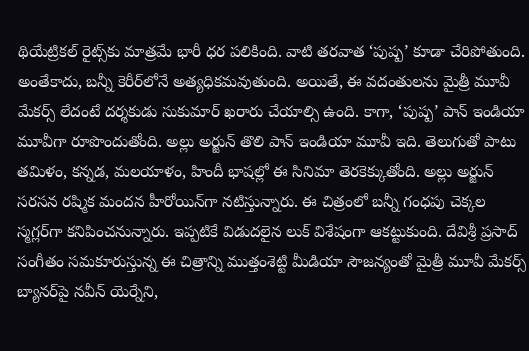థియేట్రికల్ రైట్స్‌కు మాత్రమే భారీ ధర పలికింది. వాటి తరవాత ‘పుష్ప’ కూడా చేరిపోతుంది. అంతేకాదు, బన్నీ కెరీర్‌లోనే అత్యధికమవుతుంది. అయితే, ఈ వదంతులను మైత్రీ మూవీ మేకర్స్ లేదంటే దర్శకుడు సుకుమార్ ఖరారు చేయాల్సి ఉంది. కాగా, ‘పుష్ప’ పాన్ ఇండియా మూవీగా రూపొందుతోంది. అల్లు అర్జున్ తొలి పాన్ ఇండియా మూవీ ఇది. తెలుగుతో పాటు తమిళం, కన్నడ, మలయాళం, హిందీ భాషల్లో ఈ సినిమా తెరకెక్కుతోంది. అల్లు అర్జున్ సరసన రష్మిక మందన హీరోయిన్‌గా నటిస్తున్నారు. ఈ చిత్రంలో బన్నీ గంధపు చెక్కల స్మగ్లర్‌గా కనిపించనున్నారు. ఇప్పటికే విడుదలైన లుక్ విశేషంగా ఆకట్టుకుంది. దేవిశ్రీ ప్రసాద్ సంగీతం సమకూరుస్తున్న ఈ చిత్రాన్ని ముత్తంశెట్టి మీడియా సౌజన్యంతో మైత్రీ మూవీ మేకర్స్ బ్యానర్‌పై నవీన్ యెర్నేని,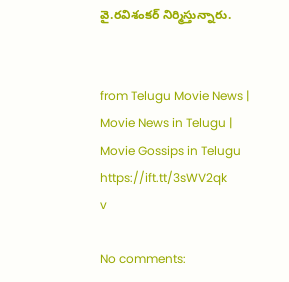వై.రవిశంకర్ నిర్మిస్తున్నారు.


from Telugu Movie News | Movie News in Telugu | Movie Gossips in Telugu https://ift.tt/3sWV2qk
v

No comments: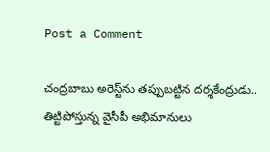Post a Comment

చంద్రబాబు అరెస్ట్‌ను తప్పుబట్టిన దర్శకేంద్రుడు.. తిట్టిపోస్తున్న వైసీపీ అభిమానులు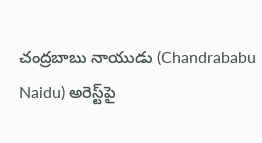చంద్రబాబు నాయుడు (Chandrababu Naidu) అరెస్ట్‌పై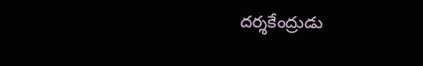దర్శకేంద్రుడు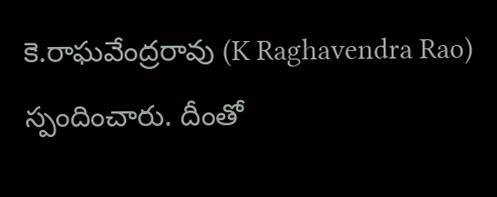కె.రాఘవేంద్రరావు (K Raghavendra Rao) స్పందించారు. దీంతో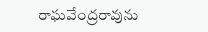రాఘవేంద్రరావును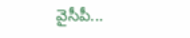వైసీపీ...